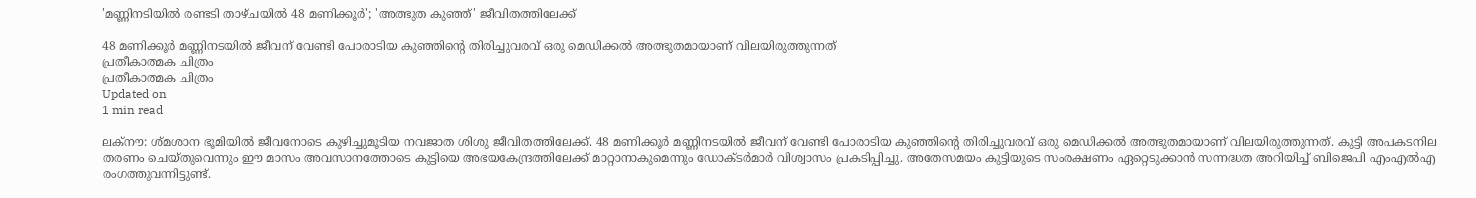'മണ്ണിനടിയില്‍ രണ്ടടി താഴ്ചയില്‍ 48 മണിക്കൂര്‍'; 'അത്ഭുത കുഞ്ഞ്' ജീവിതത്തിലേക്ക്

48 മണിക്കൂര്‍ മണ്ണിനടയില്‍ ജീവന് വേണ്ടി പോരാടിയ കുഞ്ഞിന്റെ തിരിച്ചുവരവ് ഒരു മെഡിക്കല്‍ അത്ഭുതമായാണ് വിലയിരുത്തുന്നത്
പ്രതീകാത്മക ചിത്രം
പ്രതീകാത്മക ചിത്രം
Updated on
1 min read

ലക്‌നൗ: ശ്മശാന ഭൂമിയില്‍ ജീവനോടെ കുഴിച്ചുമൂടിയ നവജാത ശിശു ജീവിതത്തിലേക്ക്. 48 മണിക്കൂര്‍ മണ്ണിനടയില്‍ ജീവന് വേണ്ടി പോരാടിയ കുഞ്ഞിന്റെ തിരിച്ചുവരവ് ഒരു മെഡിക്കല്‍ അത്ഭുതമായാണ് വിലയിരുത്തുന്നത്. കുട്ടി അപകടനില തരണം ചെയ്തുവെന്നും ഈ മാസം അവസാനത്തോടെ കുട്ടിയെ അഭയകേന്ദ്രത്തിലേക്ക് മാറ്റാനാകുമെന്നും ഡോക്ടര്‍മാര്‍ വിശ്വാസം പ്രകടിപ്പിച്ചു. അതേസമയം കുട്ടിയുടെ സംരക്ഷണം ഏറ്റെടുക്കാന്‍ സന്നദ്ധത അറിയിച്ച് ബിജെപി എംഎല്‍എ രംഗത്തുവന്നിട്ടുണ്ട്.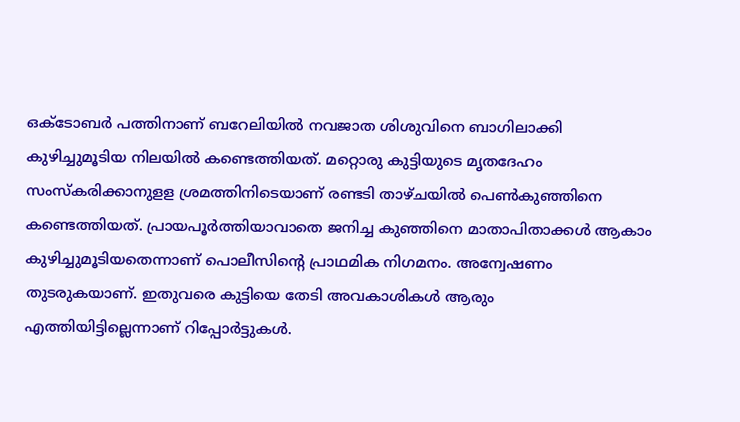ഒക്ടോബര്‍ പത്തിനാണ് ബറേലിയില്‍ നവജാത ശിശുവിനെ ബാഗിലാക്കി കുഴിച്ചുമൂടിയ നിലയില്‍ കണ്ടെത്തിയത്. മറ്റൊരു കുട്ടിയുടെ മൃതദേഹം സംസ്കരിക്കാനുളള ശ്രമത്തിനിടെയാണ് രണ്ടടി താഴ്ചയില്‍ പെണ്‍കുഞ്ഞിനെ കണ്ടെത്തിയത്. പ്രായപൂര്‍ത്തിയാവാതെ ജനിച്ച കുഞ്ഞിനെ മാതാപിതാക്കള്‍ ആകാം കുഴിച്ചുമൂടിയതെന്നാണ് പൊലീസിന്റെ പ്രാഥമിക നിഗമനം. അന്വേഷണം തുടരുകയാണ്. ഇതുവരെ കുട്ടിയെ തേടി അവകാശികള്‍ ആരും എത്തിയിട്ടില്ലെന്നാണ് റിപ്പോര്‍ട്ടുകള്‍.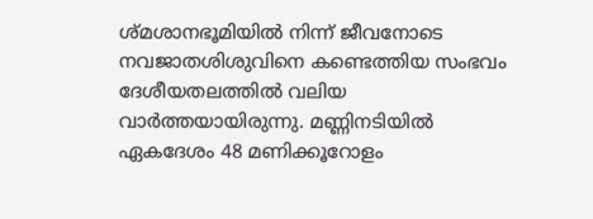ശ്മശാനഭൂമിയില്‍ നിന്ന് ജീവനോടെ നവജാതശിശുവിനെ കണ്ടെത്തിയ സംഭവം ദേശീയതലത്തില്‍ വലിയ വാര്‍ത്തയായിരുന്നു. മണ്ണിനടിയില്‍ ഏകദേശം 48 മണിക്കൂറോളം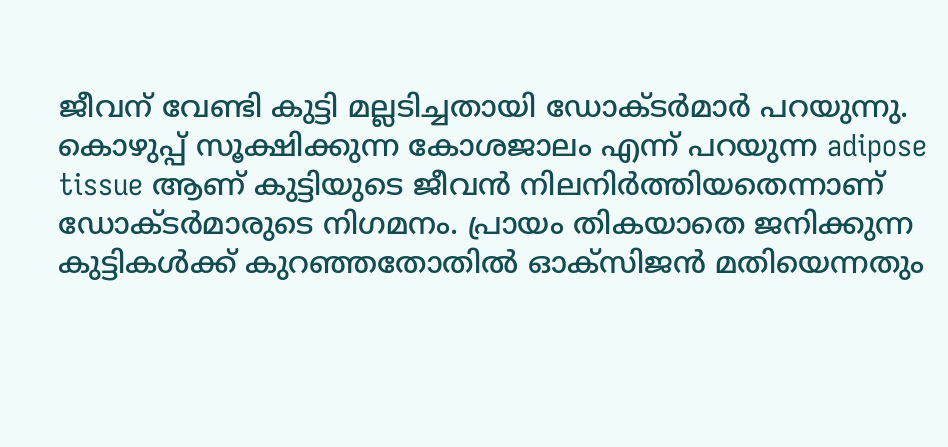ജീവന് വേണ്ടി കുട്ടി മല്ലടിച്ചതായി ഡോക്ടര്‍മാര്‍ പറയുന്നു. കൊഴുപ്പ് സൂക്ഷിക്കുന്ന കോശജാലം എന്ന് പറയുന്ന adipose tissue ആണ് കുട്ടിയുടെ ജീവന്‍ നിലനിര്‍ത്തിയതെന്നാണ് ഡോക്ടര്‍മാരുടെ നിഗമനം. പ്രായം തികയാതെ ജനിക്കുന്ന കുട്ടികള്‍ക്ക് കുറഞ്ഞതോതില്‍ ഓക്‌സിജന്‍ മതിയെന്നതും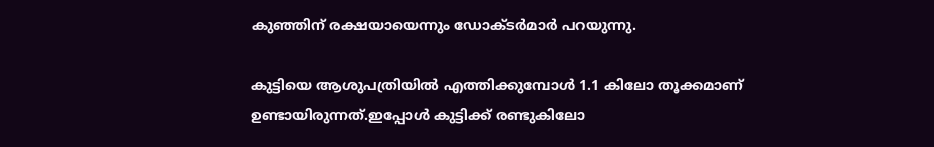കുഞ്ഞിന് രക്ഷയായെന്നും ഡോക്ടര്‍മാര്‍ പറയുന്നു.

കുട്ടിയെ ആശുപത്രിയില്‍ എത്തിക്കുമ്പോള്‍ 1.1 കിലോ തൂക്കമാണ് ഉണ്ടായിരുന്നത്.ഇപ്പോള്‍ കുട്ടിക്ക് രണ്ടുകിലോ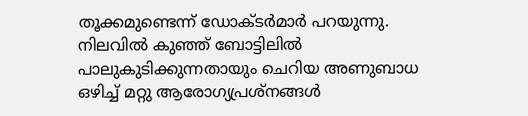തൂക്കമുണ്ടെന്ന് ഡോക്ടര്‍മാര്‍ പറയുന്നു. നിലവില്‍ കുഞ്ഞ് ബോട്ടിലില്‍ പാലുകുടിക്കുന്നതായും ചെറിയ അണുബാധ ഒഴിച്ച് മറ്റു ആരോഗ്യപ്രശ്‌നങ്ങള്‍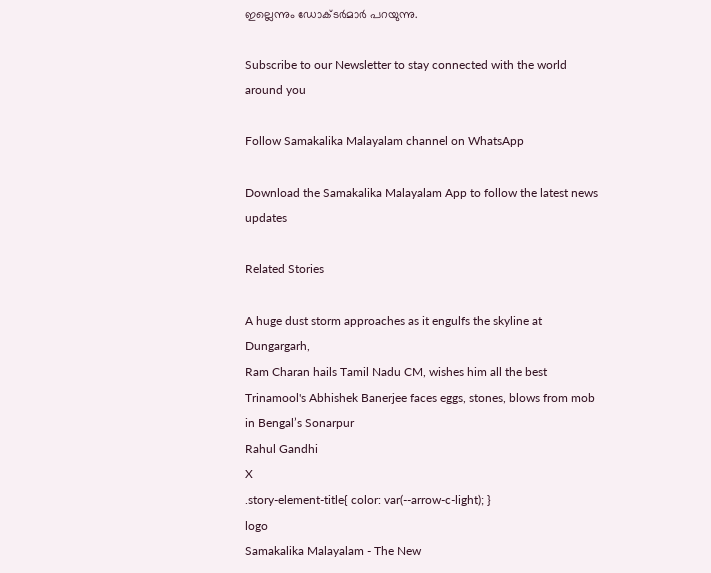ഇല്ലെന്നും ഡോക്ടര്‍മാര്‍ പറയുന്നു.

Subscribe to our Newsletter to stay connected with the world around you

Follow Samakalika Malayalam channel on WhatsApp

Download the Samakalika Malayalam App to follow the latest news updates

Related Stories

A huge dust storm approaches as it engulfs the skyline at Dungargarh,
Ram Charan hails Tamil Nadu CM, wishes him all the best
Trinamool's Abhishek Banerjee faces eggs, stones, blows from mob in Bengal’s Sonarpur
Rahul Gandhi
X
.story-element-title{ color: var(--arrow-c-light); }
logo
Samakalika Malayalam - The New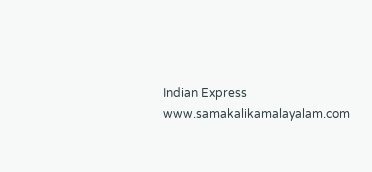Indian Express
www.samakalikamalayalam.com